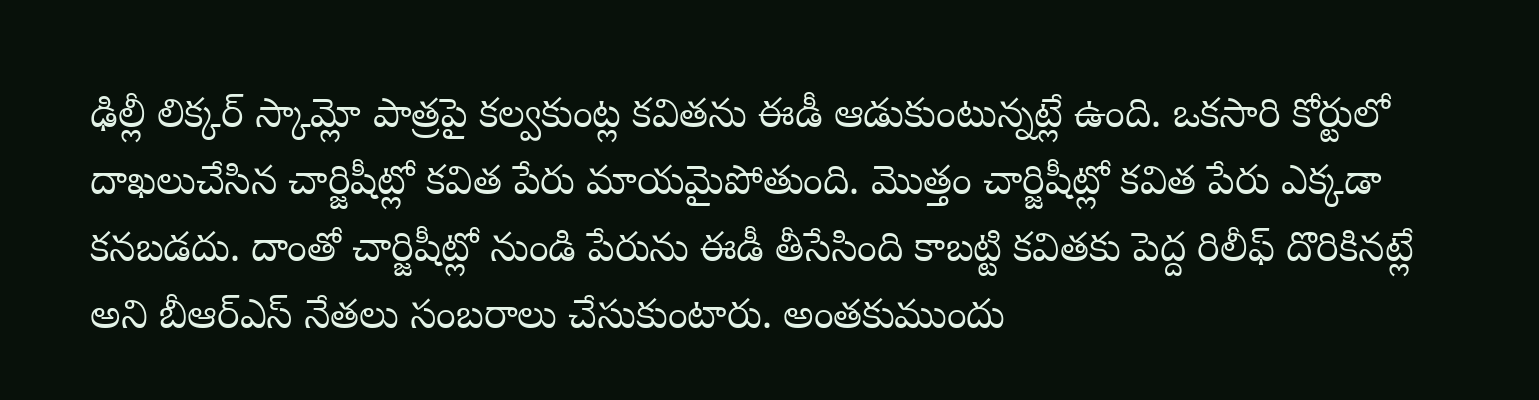ఢిల్లీ లిక్కర్ స్కామ్లో పాత్రపై కల్వకుంట్ల కవితను ఈడీ ఆడుకుంటున్నట్లే ఉంది. ఒకసారి కోర్టులో దాఖలుచేసిన చార్జిషీట్లో కవిత పేరు మాయమైపోతుంది. మొత్తం చార్జిషీట్లో కవిత పేరు ఎక్కడా కనబడదు. దాంతో చార్జిషీట్లో నుండి పేరును ఈడీ తీసేసింది కాబట్టి కవితకు పెద్ద రిలీఫ్ దొరికినట్లే అని బీఆర్ఎస్ నేతలు సంబరాలు చేసుకుంటారు. అంతకుముందు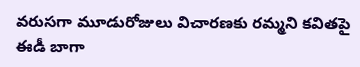వరుసగా మూడురోజులు విచారణకు రమ్మని కవితపై ఈడీ బాగా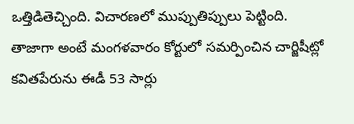ఒత్తిడితెచ్చింది. విచారణలో ముప్పుతిప్పులు పెట్టింది.
తాజాగా అంటే మంగళవారం కోర్టులో సమర్పించిన చార్జిషీట్లో కవితపేరును ఈడీ 53 సార్లు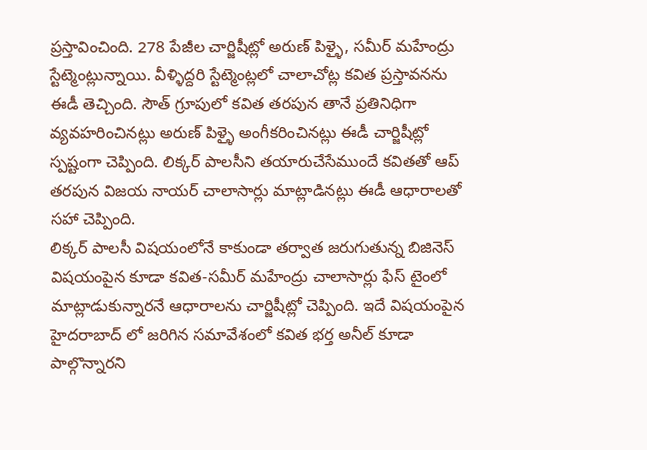ప్రస్తావించింది. 278 పేజీల చార్జిషీట్లో అరుణ్ పిళ్ళై, సమీర్ మహేంద్రు స్టేట్మెంట్లున్నాయి. వీళ్ళిద్దరి స్టేట్మెంట్లలో చాలాచోట్ల కవిత ప్రస్తావనను ఈడీ తెచ్చింది. సౌత్ గ్రూపులో కవిత తరపున తానే ప్రతినిధిగా వ్యవహరించినట్లు అరుణ్ పిళ్ళై అంగీకరించినట్లు ఈడీ చార్జిషీట్లో స్పష్టంగా చెప్పింది. లిక్కర్ పాలసీని తయారుచేసేముందే కవితతో ఆప్ తరపున విజయ నాయర్ చాలాసార్లు మాట్లాడినట్లు ఈడీ ఆధారాలతో సహా చెప్పింది.
లిక్కర్ పాలసీ విషయంలోనే కాకుండా తర్వాత జరుగుతున్న బిజినెస్ విషయంపైన కూడా కవిత-సమీర్ మహేంద్రు చాలాసార్లు ఫేస్ టైంలో మాట్లాడుకున్నారనే ఆధారాలను చార్జిషీట్లో చెప్పింది. ఇదే విషయంపైన హైదరాబాద్ లో జరిగిన సమావేశంలో కవిత భర్త అనీల్ కూడా పాల్గొన్నారని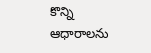కొన్ని ఆధారాలను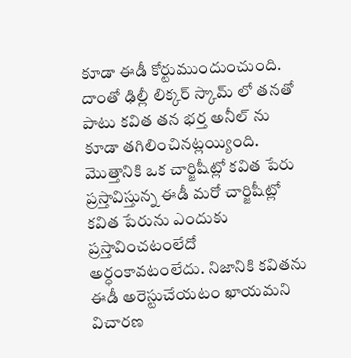కూడా ఈడీ కోర్టుముందుంచుంది. దాంతో ఢిల్లీ లిక్కర్ స్కామ్ లో తనతో పాటు కవిత తన భర్త అనీల్ ను కూడా తగిలించినట్లయ్యింది.
మొత్తానికి ఒక చార్జిషీట్లో కవిత పేరు ప్రస్తావిస్తున్న ఈడీ మరో చార్జిషీట్లో కవిత పేరును ఎందుకు ప్రస్తావించటంలేదో అర్ధంకావటంలేదు. నిజానికి కవితను ఈడీ అరెస్టుచేయటం ఖాయమని విచారణ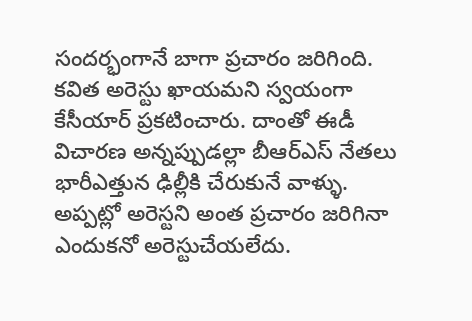సందర్భంగానే బాగా ప్రచారం జరిగింది. కవిత అరెస్టు ఖాయమని స్వయంగా కేసీయార్ ప్రకటించారు. దాంతో ఈడీ విచారణ అన్నప్పుడల్లా బీఆర్ఎస్ నేతలు భారీఎత్తున ఢిల్లీకి చేరుకునే వాళ్ళు. అప్పట్లో అరెస్టని అంత ప్రచారం జరిగినా ఎందుకనో అరెస్టుచేయలేదు.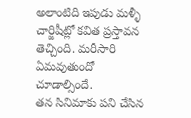అలాంటిది ఇపుడు మళ్ళీ చార్జిషీట్లో కవిత ప్రస్తావన తెచ్చింది. మరీసారి ఏమవుతుందో చూడాల్సిందే.
తన సినిమాకు పని చేసిన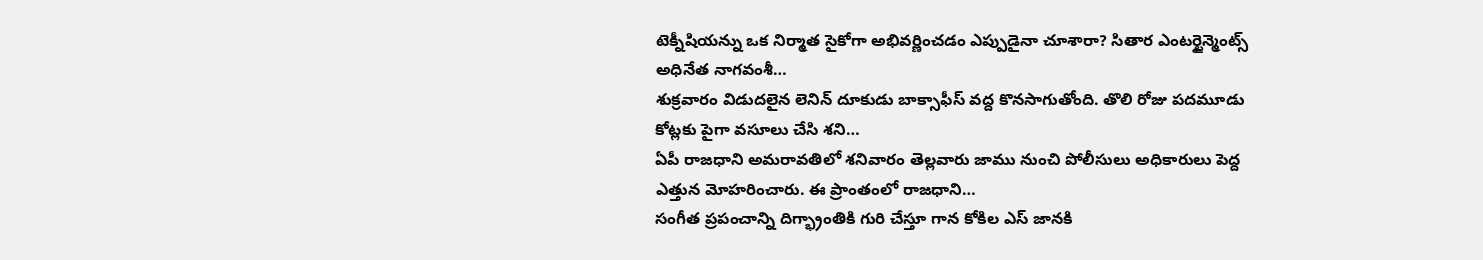టెక్నీషియన్ను ఒక నిర్మాత సైకోగా అభివర్ణించడం ఎప్పుడైనా చూశారా? సితార ఎంటర్టైన్మెంట్స్ అధినేత నాగవంశీ…
శుక్రవారం విడుదలైన లెనిన్ దూకుడు బాక్సాఫీస్ వద్ద కొనసాగుతోంది. తొలి రోజు పదమూడు కోట్లకు పైగా వసూలు చేసి శని…
ఏపీ రాజధాని అమరావతిలో శనివారం తెల్లవారు జాము నుంచి పోలీసులు అధికారులు పెద్ద ఎత్తున మోహరించారు. ఈ ప్రాంతంలో రాజధాని…
సంగీత ప్రపంచాన్ని దిగ్భ్రాంతికి గురి చేస్తూ గాన కోకిల ఎస్ జానకి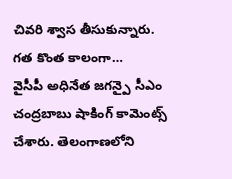చివరి శ్వాస తీసుకున్నారు. గత కొంత కాలంగా…
వైసీపీ అధినేత జగన్పై సీఎం చంద్రబాబు షాకింగ్ కామెంట్స్ చేశారు. తెలంగాణలోని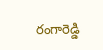రంగారెడ్డి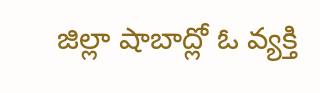జిల్లా షాబాద్లో ఓ వ్యక్తి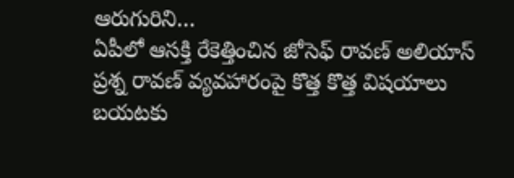ఆరుగురిని…
ఏపీలో ఆసక్తి రేకెత్తించిన జోసెఫ్ రావణ్ అలియాస్ ప్రశ్న రావణ్ వ్యవహారంపై కొత్త కొత్త విషయాలు బయటకు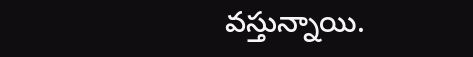వస్తున్నాయి.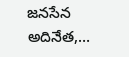జనసేన అదినేత,…